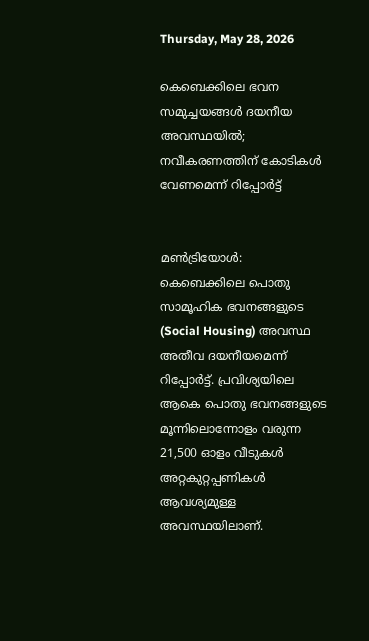Thursday, May 28, 2026

കെബെക്കിലെ ഭവന സമുച്ചയങ്ങള്‍ ദയനീയ അവസ്ഥയില്‍; നവീകരണത്തിന് കോടികള്‍ വേണമെന്ന് റിപ്പോര്‍ട്ട്


മണ്‍ട്രിയോള്‍: കെബെക്കിലെ പൊതു സാമൂഹിക ഭവനങ്ങളുടെ (Social Housing) അവസ്ഥ അതീവ ദയനീയമെന്ന് റിപ്പോര്‍ട്ട്. പ്രവിശ്യയിലെ ആകെ പൊതു ഭവനങ്ങളുടെ മൂന്നിലൊന്നോളം വരുന്ന 21,500 ഓളം വീടുകള്‍ അറ്റകുറ്റപ്പണികള്‍ ആവശ്യമുള്ള അവസ്ഥയിലാണ്.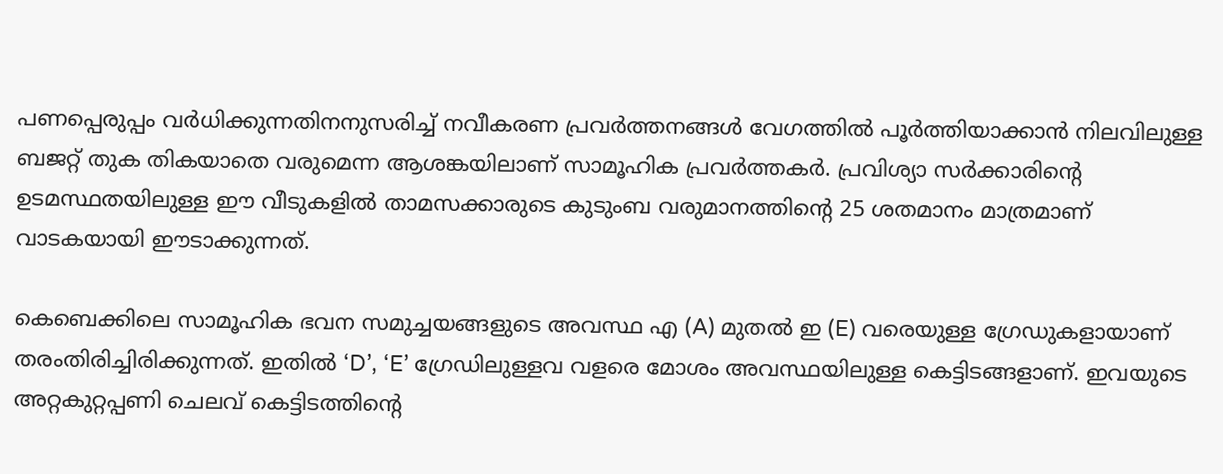പണപ്പെരുപ്പം വര്‍ധിക്കുന്നതിനനുസരിച്ച് നവീകരണ പ്രവര്‍ത്തനങ്ങള്‍ വേഗത്തില്‍ പൂര്‍ത്തിയാക്കാന്‍ നിലവിലുള്ള ബജറ്റ് തുക തികയാതെ വരുമെന്ന ആശങ്കയിലാണ് സാമൂഹിക പ്രവര്‍ത്തകര്‍. പ്രവിശ്യാ സര്‍ക്കാരിന്റെ ഉടമസ്ഥതയിലുള്ള ഈ വീടുകളില്‍ താമസക്കാരുടെ കുടുംബ വരുമാനത്തിന്റെ 25 ശതമാനം മാത്രമാണ് വാടകയായി ഈടാക്കുന്നത്.

കെബെക്കിലെ സാമൂഹിക ഭവന സമുച്ചയങ്ങളുടെ അവസ്ഥ എ (A) മുതല്‍ ഇ (E) വരെയുള്ള ഗ്രേഡുകളായാണ് തരംതിരിച്ചിരിക്കുന്നത്. ഇതില്‍ ‘D’, ‘E’ ഗ്രേഡിലുള്ളവ വളരെ മോശം അവസ്ഥയിലുള്ള കെട്ടിടങ്ങളാണ്. ഇവയുടെ അറ്റകുറ്റപ്പണി ചെലവ് കെട്ടിടത്തിന്റെ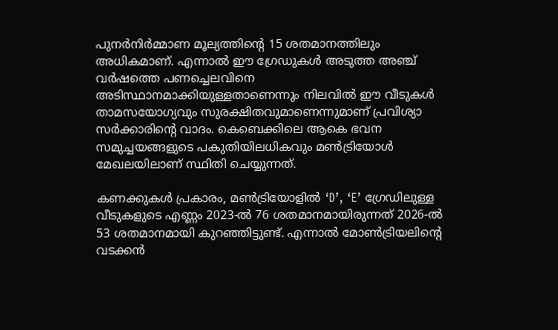പുനര്‍നിര്‍മ്മാണ മൂല്യത്തിന്റെ 15 ശതമാനത്തിലും അധികമാണ്. എന്നാല്‍ ഈ ഗ്രേഡുകള്‍ അടുത്ത അഞ്ച് വര്‍ഷത്തെ പണച്ചെലവിനെ അടിസ്ഥാനമാക്കിയുള്ളതാണെന്നും നിലവില്‍ ഈ വീടുകള്‍ താമസയോഗ്യവും സുരക്ഷിതവുമാണെന്നുമാണ് പ്രവിശ്യാ സര്‍ക്കാരിന്റെ വാദം. കെബെക്കിലെ ആകെ ഭവന സമുച്ചയങ്ങളുടെ പകുതിയിലധികവും മണ്‍ട്രിയോള്‍ മേഖലയിലാണ് സ്ഥിതി ചെയ്യുന്നത്.

കണക്കുകള്‍ പ്രകാരം, മണ്‍ട്രിയോളില്‍ ‘D’, ‘E’ ഗ്രേഡിലുള്ള വീടുകളുടെ എണ്ണം 2023-ല്‍ 76 ശതമാനമായിരുന്നത് 2026-ല്‍ 53 ശതമാനമായി കുറഞ്ഞിട്ടുണ്ട്. എന്നാല്‍ മോണ്‍ട്രിയലിന്റെ വടക്കന്‍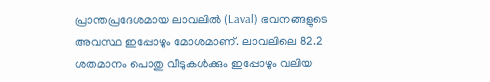പ്രാന്തപ്രദേശമായ ലാവലില്‍ (Laval) ഭവനങ്ങളുടെ അവസ്ഥ ഇപ്പോഴും മോശമാണ്. ലാവലിലെ 82.2 ശതമാനം പൊതു വീടുകള്‍ക്കും ഇപ്പോഴും വലിയ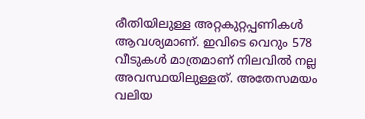രീതിയിലുള്ള അറ്റകുറ്റപ്പണികള്‍ ആവശ്യമാണ്. ഇവിടെ വെറും 578 വീടുകള്‍ മാത്രമാണ് നിലവില്‍ നല്ല അവസ്ഥയിലുള്ളത്. അതേസമയം വലിയ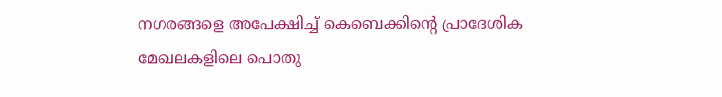നഗരങ്ങളെ അപേക്ഷിച്ച് കെബെക്കിന്റെ പ്രാദേശിക മേഖലകളിലെ പൊതു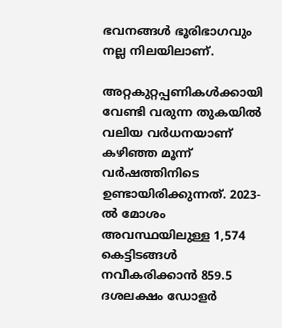ഭവനങ്ങള്‍ ഭൂരിഭാഗവും നല്ല നിലയിലാണ്.

അറ്റകുറ്റപ്പണികള്‍ക്കായി വേണ്ടി വരുന്ന തുകയില്‍ വലിയ വര്‍ധനയാണ് കഴിഞ്ഞ മൂന്ന് വര്‍ഷത്തിനിടെ ഉണ്ടായിരിക്കുന്നത്. 2023-ല്‍ മോശം അവസ്ഥയിലുള്ള 1,574 കെട്ടിടങ്ങള്‍ നവീകരിക്കാന്‍ 859.5 ദശലക്ഷം ഡോളര്‍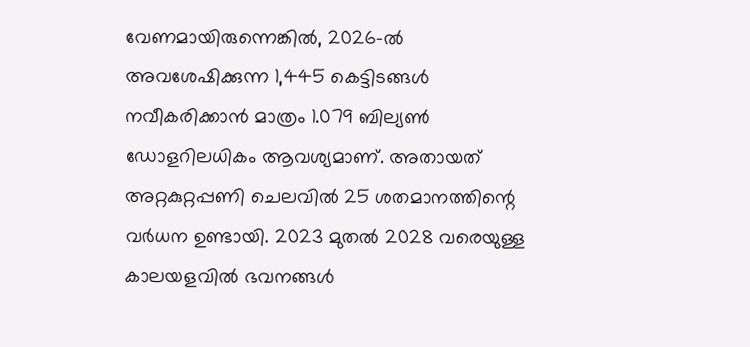വേണമായിരുന്നെങ്കില്‍, 2026-ല്‍ അവശേഷിക്കുന്ന 1,445 കെട്ടിടങ്ങള്‍ നവീകരിക്കാന്‍ മാത്രം 1.079 ബില്യണ്‍ ഡോളറിലധികം ആവശ്യമാണ്. അതായത് അറ്റകുറ്റപ്പണി ചെലവില്‍ 25 ശതമാനത്തിന്റെ വര്‍ധന ഉണ്ടായി. 2023 മുതല്‍ 2028 വരെയുള്ള കാലയളവില്‍ ഭവനങ്ങള്‍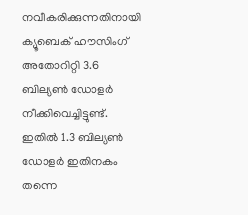നവീകരിക്കുന്നതിനായി ക്യൂബെക് ഹൗസിംഗ് അതോറിറ്റി 3.6 ബില്യണ്‍ ഡോളര്‍ നീക്കിവെച്ചിട്ടുണ്ട്. ഇതില്‍ 1.3 ബില്യണ്‍ ഡോളര്‍ ഇതിനകം തന്നെ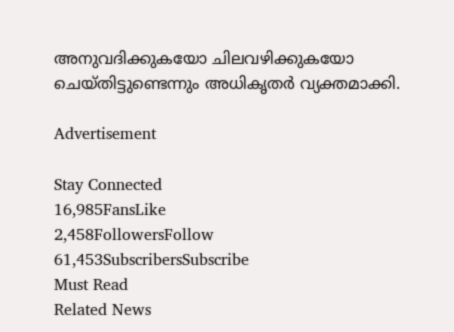അനുവദിക്കുകയോ ചിലവഴിക്കുകയോ ചെയ്തിട്ടുണ്ടെന്നും അധികൃതര്‍ വ്യക്തമാക്കി.

Advertisement

Stay Connected
16,985FansLike
2,458FollowersFollow
61,453SubscribersSubscribe
Must Read
Related News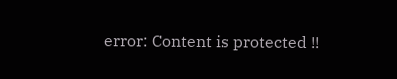error: Content is protected !!